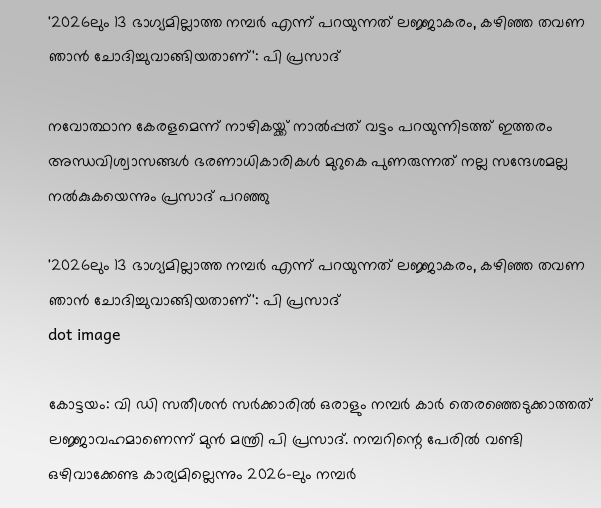'2026ലും 13 ഭാഗ്യമില്ലാത്ത നമ്പർ എന്ന് പറയുന്നത് ലജ്ജാകരം, കഴിഞ്ഞ തവണ ഞാൻ ചോദിച്ചുവാങ്ങിയതാണ്': പി പ്രസാദ്

നവോത്ഥാന കേരളമെന്ന് നാഴികയ്ക്ക് നാല്‍പ്പത് വട്ടം പറയുന്നിടത്ത് ഇത്തരം അന്ധവിശ്വാസങ്ങള്‍ ഭരണാധികാരികള്‍ മുറുകെ പുണരുന്നത് നല്ല സന്ദേശമല്ല നൽകുകയെന്നും പ്രസാദ് പറഞ്ഞു

'2026ലും 13 ഭാഗ്യമില്ലാത്ത നമ്പർ എന്ന് പറയുന്നത് ലജ്ജാകരം, കഴിഞ്ഞ തവണ ഞാൻ ചോദിച്ചുവാങ്ങിയതാണ്': പി പ്രസാദ്
dot image

കോട്ടയം: വി ഡി സതീശന്‍ സര്‍ക്കാരില്‍ ഒരാളും നമ്പര്‍ കാര്‍ തെരഞ്ഞെടുക്കാത്തത് ലജ്ജാവഹമാണെന്ന് മുന്‍ മന്ത്രി പി പ്രസാദ്. നമ്പറിന്റെ പേരില്‍ വണ്ടി ഒഴിവാക്കേണ്ട കാര്യമില്ലെന്നും 2026-ലും നമ്പര്‍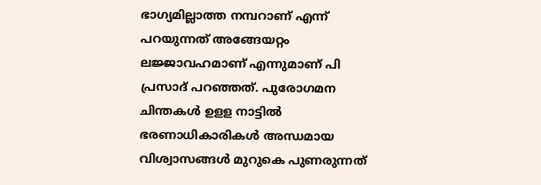ഭാഗ്യമില്ലാത്ത നമ്പറാണ് എന്ന് പറയുന്നത് അങ്ങേയറ്റം ലജ്ജാവഹമാണ് എന്നുമാണ് പി പ്രസാദ് പറഞ്ഞത്. പുരോഗമന ചിന്തകള്‍ ഉളള നാട്ടില്‍ ഭരണാധികാരികള്‍ അന്ധമായ വിശ്വാസങ്ങള്‍ മുറുകെ പുണരുന്നത്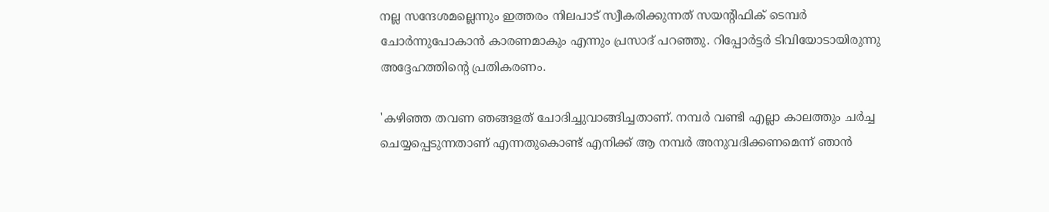നല്ല സന്ദേശമല്ലെന്നും ഇത്തരം നിലപാട് സ്വീകരിക്കുന്നത് സയന്റിഫിക് ടെമ്പര്‍ ചോര്‍ന്നുപോകാന്‍ കാരണമാകും എന്നും പ്രസാദ് പറഞ്ഞു. റിപ്പോര്‍ട്ടര്‍ ടിവിയോടായിരുന്നു അദ്ദേഹത്തിന്റെ പ്രതികരണം.

'കഴിഞ്ഞ തവണ ഞങ്ങളത് ചോദിച്ചുവാങ്ങിച്ചതാണ്. നമ്പര്‍ വണ്ടി എല്ലാ കാലത്തും ചര്‍ച്ച ചെയ്യപ്പെടുന്നതാണ് എന്നതുകൊണ്ട് എനിക്ക് ആ നമ്പര്‍ അനുവദിക്കണമെന്ന് ഞാന്‍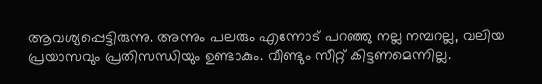ആവശ്യപ്പെട്ടിരുന്നു. അന്നും പലരും എന്നോട് പറഞ്ഞു നല്ല നമ്പറല്ല, വലിയ പ്രയാസവും പ്രതിസന്ധിയും ഉണ്ടാകും. വീണ്ടും സീറ്റ് കിട്ടണമെന്നില്ല.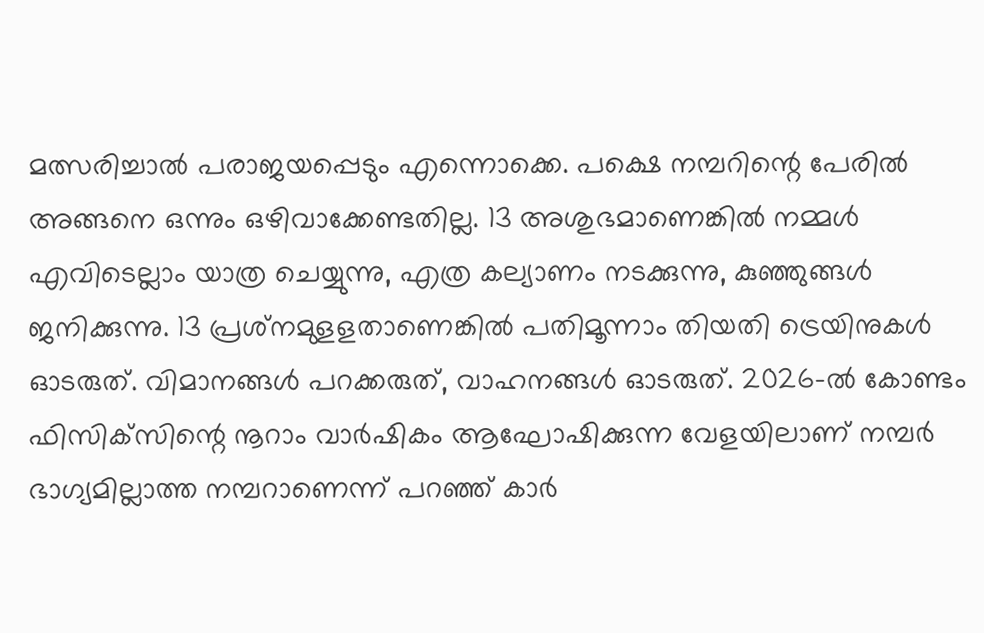മത്സരിച്ചാല്‍ പരാജയപ്പെടും എന്നൊക്കെ. പക്ഷെ നമ്പറിന്റെ പേരില്‍ അങ്ങനെ ഒന്നും ഒഴിവാക്കേണ്ടതില്ല. 13 അശുഭമാണെങ്കില്‍ നമ്മള്‍ എവിടെല്ലാം യാത്ര ചെയ്യുന്നു, എത്ര കല്യാണം നടക്കുന്നു, കുഞ്ഞുങ്ങള്‍ ജനിക്കുന്നു. 13 പ്രശ്‌നമുളളതാണെങ്കില്‍ പതിമൂന്നാം തിയതി ട്രെയിനുകള്‍ ഓടരുത്. വിമാനങ്ങള്‍ പറക്കരുത്, വാഹനങ്ങള്‍ ഓടരുത്. 2026-ല്‍ കോണ്ടം ഫിസിക്‌സിന്റെ നൂറാം വാര്‍ഷികം ആഘോഷിക്കുന്ന വേളയിലാണ് നമ്പര്‍ ഭാഗ്യമില്ലാത്ത നമ്പറാണെന്ന് പറഞ്ഞ് കാര്‍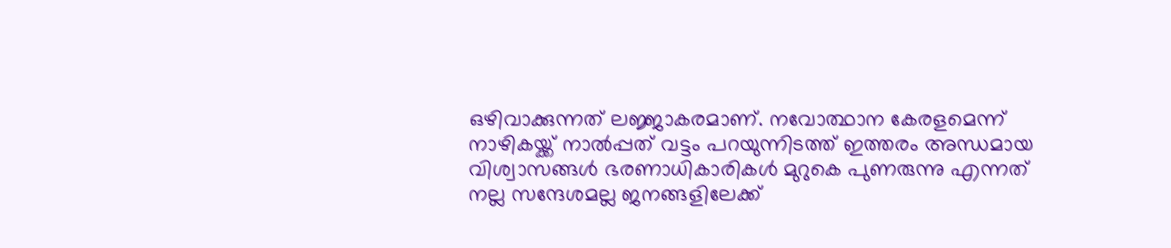ഒഴിവാക്കുന്നത് ലജ്ജാകരമാണ്. നവോത്ഥാന കേരളമെന്ന് നാഴികയ്ക്ക് നാല്‍പ്പത് വട്ടം പറയുന്നിടത്ത് ഇത്തരം അന്ധമായ വിശ്വാസങ്ങള്‍ ഭരണാധികാരികള്‍ മുറുകെ പുണരുന്നു എന്നത് നല്ല സന്ദേശമല്ല ജനങ്ങളിലേക്ക്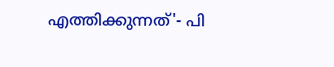എത്തിക്കുന്നത്'- പി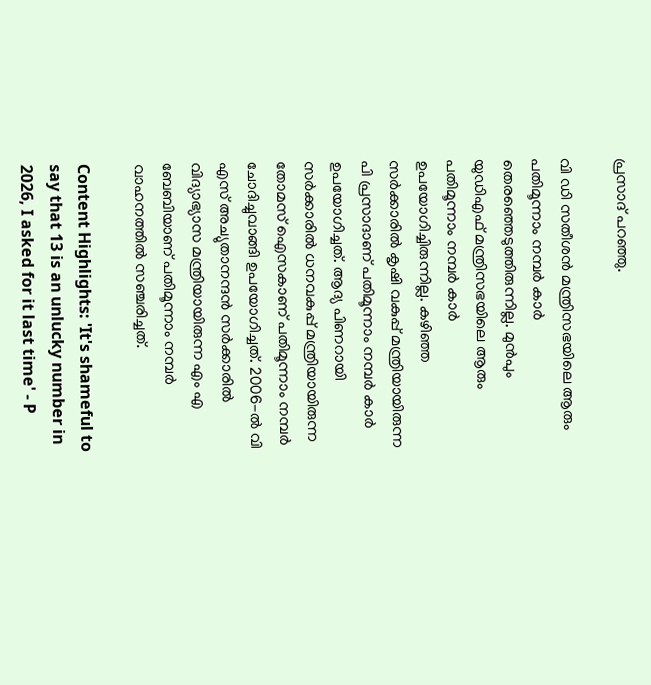പ്രസാദ് പറഞ്ഞു.

വി ഡി സതീശന്‍ മന്ത്രിസഭയിലെ ആരും പതിമൂന്നാം നമ്പര്‍ കാര്‍ തെരഞ്ഞെടുത്തിരുന്നില്ല. മുന്‍പും യുഡിഎഫ് മന്ത്രിസഭയിലെ ആരും പതിമൂന്നാം നമ്പര്‍ കാര്‍ ഉപയോഗിച്ചിരുന്നില്ല. കഴിഞ്ഞ സര്‍ക്കാരില്‍ കൃഷി വകുപ്പ് മന്ത്രിയായിരുന്ന പി പ്രസാദാണ് പതിമൂന്നാം നമ്പര്‍ കാര്‍ ഉപയോഗിച്ചത്. ആദ്യ പിണറായി സര്‍ക്കാരില്‍ ധനവകുപ്പ് മന്ത്രിയായിരുന്ന തോമസ് ഐസകാണ് പതിമൂന്നാം നമ്പര്‍ ചോദിച്ചുവാങ്ങി ഉപയോഗിച്ചത്. 2006-ല്‍ വി എസ് അച്യുതാനന്ദന്‍ സര്‍ക്കാരില്‍ വിദ്യാഭ്യാസ മന്ത്രിയായിരുന്ന എം എ ബേബിയാണ് പതിമൂന്നാം നമ്പര്‍ വാഹനത്തില്‍ സഞ്ചരിച്ചത്.

Content Highlights: 'It's shameful to say that 13 is an unlucky number in 2026, I asked for it last time' - P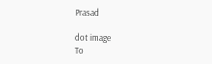Prasad

dot image
To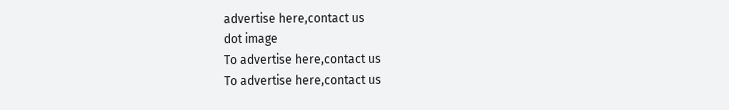advertise here,contact us
dot image
To advertise here,contact us
To advertise here,contact us